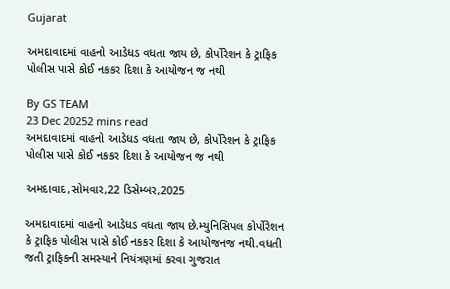Gujarat

અમદાવાદમાં વાહનો આડેધડ વધતા જાય છે, કોર્પોરેશન કે ટ્રાફિક પોલીસ પાસે કોઈ નકકર દિશા કે આયોજન જ નથી

By GS TEAM
23 Dec 20252 mins read
અમદાવાદમાં વાહનો આડેધડ વધતા જાય છે, કોર્પોરેશન કે ટ્રાફિક પોલીસ પાસે કોઈ નકકર દિશા કે આયોજન જ નથી

અમદાવાદ,સોમવાર,22 ડિસેમ્બર,2025

અમદાવાદમાં વાહનો આડેધડ વધતા જાય છે.મ્યુનિસિપલ કોર્પોરેશન કે ટ્રાફિક પોલીસ પાસે કોઈ નકકર દિશા કે આયોજનજ નથી.વધતી જતી ટ્રાફિકની સમસ્યાને નિયંત્રણમાં કરવા ગુજરાત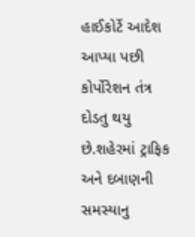હાઈકોર્ટે આદેશ આપ્યા પછી કોર્પોરેશન તંત્ર  દોડતુ થયુ છે.શહેરમાં ટ્રાફિક અને દબાણની સમસ્યાનુ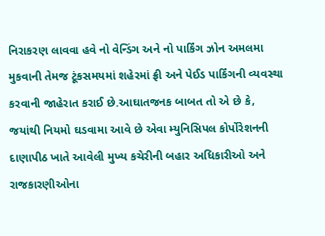નિરાકરણ લાવવા હવે નો વેન્ડિંગ અને નો પાર્કિંગ ઝોન અમલમા મુકવાની તેમજ ટૂંકસમયમાં શહેરમાં ફ્રી અને પેઈડ પાર્કિંગની વ્યવસ્થા કરવાની જાહેરાત કરાઈ છે.આઘાતજનક બાબત તો એ છે કે, જયાંથી નિયમો ઘડવામા આવે છે એવા મ્યુનિસિપલ કોર્પોરેશનની દાણાપીઠ ખાતે આવેલી મુખ્ય કચેરીની બહાર અધિકારીઓ અને રાજકારણીઓના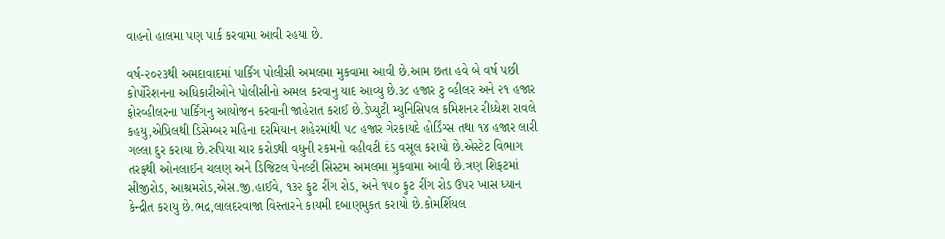વાહનો હાલમા પણ પાર્ક કરવામા આવી રહયા છે.

વર્ષ-૨૦૨૩થી અમદાવાદમાં પાર્કિંગ પોલીસી અમલમા મુકવામા આવી છે.આમ છતા હવે બે વર્ષ પછી કોર્પોરેશનના અધિકારીઓને પોલીસીનો અમલ કરવાનુ યાદ આવ્યુ છે.૩૮ હજાર ટુ વ્હીલર અને ૨૧ હજાર ફોરવ્હીલરના પાર્કિંગનુ આયોજન કરવાની જાહેરાત કરાઈ છે.ડેપ્યુટી મ્યુનિસિપલ કમિશનર રીધ્ધેશ રાવલે કહયુ,એપ્રિલથી ડિસેમ્બર મહિના દરમિયાન શહેરમાંથી ૫૮ હજાર ગેરકાયદે હોર્ડિંગ્સ તથા ૧૪ હજાર લારી ગલ્લા દુર કરાયા છે.રુપિયા ચાર કરોડથી વધુની રકમનો વહીવટી દંડ વસૂલ કરાયો છે.એસ્ટેટ વિભાગ તરફથી ઓનલાઈન ચલણ અને ડિજિટલ પેનલ્ટી સિસ્ટમ અમલમા મુકવામા આવી છે.ત્રણ શિફટમાં સીજીરોડ, આશ્રમરોડ,એસ.જી.હાઈવે, ૧૩૨ ફુટ રીંગ રોડ, અને ૧૫૦ ફુટ રીંગ રોડ ઉપર ખાસ ધ્યાન કેન્દ્રીત કરાયુ છે.ભદ્ર,લાલદરવાજા વિસ્તારને કાયમી દબાણમુકત કરાયો છે.કોમર્શિયલ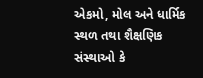એકમો, મોલ અને ધાર્મિક સ્થળ તથા શૈક્ષણિક સંસ્થાઓ કે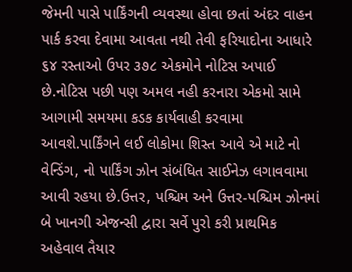જેમની પાસે પાર્કિંગની વ્યવસ્થા હોવા છતાં અંદર વાહન પાર્ક કરવા દેવામા આવતા નથી તેવી ફરિયાદોના આધારે ૬૪ રસ્તાઓ ઉપર ૩૭૮ એકમોને નોટિસ અપાઈ છે.નોટિસ પછી પણ અમલ નહી કરનારા એકમો સામે આગામી સમયમા કડક કાર્યવાહી કરવામા આવશે.પાર્કિંગને લઈ લોકોમા શિસ્ત આવે એ માટે નો વેન્ડિંગ, નો પાર્કિંગ ઝોન સંબંધિત સાઈનેઝ લગાવવામા આવી રહયા છે.ઉત્તર, પશ્ચિમ અને ઉત્તર-પશ્ચિમ ઝોનમાં બે ખાનગી એજન્સી દ્વારા સર્વે પુરો કરી પ્રાથમિક અહેવાલ તૈયાર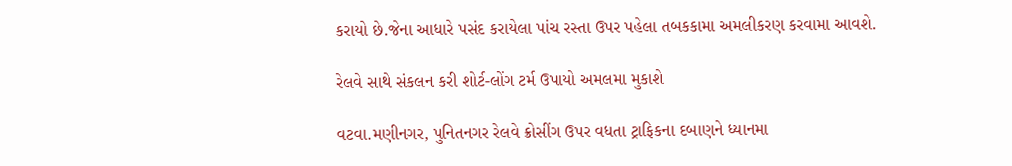કરાયો છે.જેના આધારે પસંદ કરાયેલા પાંચ રસ્તા ઉપર પહેલા તબકકામા અમલીકરણ કરવામા આવશે.

રેલવે સાથે સંકલન કરી શોર્ટ-લોંગ ટર્મ ઉપાયો અમલમા મુકાશે

વટવા.મણીનગર, પુનિતનગર રેલવે ક્રોસીંગ ઉપર વધતા ટ્રાફિકના દબાણને ધ્યાનમા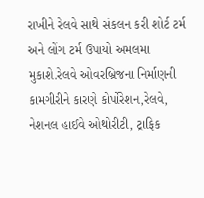રાખીને રેલવે સાથે સંકલન કરી શોર્ટ ટર્મ અને લોંગ ટર્મ ઉપાયો અમલમા મુકાશે.રેલવે ઓવરબ્રિજના નિર્માણની કામગીરીને કારણે કોર્પોરેશન,રેલવે, નેશનલ હાઈવે ઓથોરીટી, ટ્રાફિક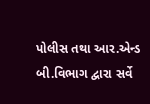પોલીસ તથા આર.એન્ડ બી.વિભાગ દ્વારા સર્વે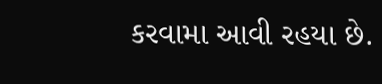કરવામા આવી રહયા છે.